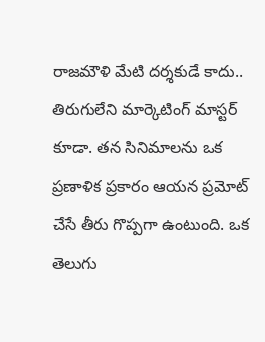రాజమౌళి మేటి దర్శకుడే కాదు.. తిరుగులేని మార్కెటింగ్ మాస్టర్ కూడా. తన సినిమాలను ఒక ప్రణాళిక ప్రకారం ఆయన ప్రమోట్ చేసే తీరు గొప్పగా ఉంటుంది. ఒక తెలుగు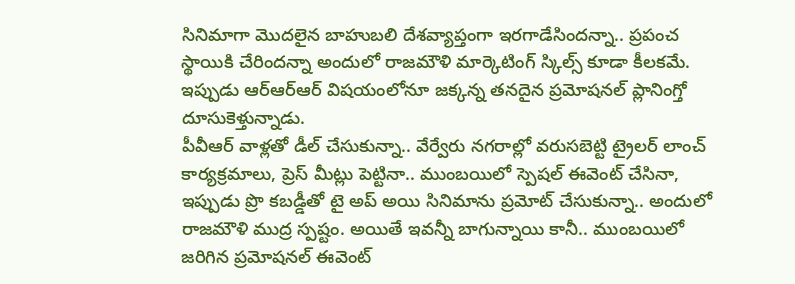సినిమాగా మొదలైన బాహుబలి దేశవ్యాప్తంగా ఇరగాడేసిందన్నా.. ప్రపంచ స్థాయికి చేరిందన్నా అందులో రాజమౌళి మార్కెటింగ్ స్కిల్స్ కూడా కీలకమే. ఇప్పుడు ఆర్ఆర్ఆర్ విషయంలోనూ జక్కన్న తనదైన ప్రమోషనల్ ప్లానింగ్తో దూసుకెళ్తున్నాడు.
పీవీఆర్ వాళ్లతో డీల్ చేసుకున్నా.. వేర్వేరు నగరాల్లో వరుసబెట్టి ట్రైలర్ లాంచ్ కార్యక్రమాలు, ప్రెస్ మీట్లు పెట్టినా.. ముంబయిలో స్పెషల్ ఈవెంట్ చేసినా, ఇప్పుడు ప్రొ కబడ్డీతో టై అప్ అయి సినిమాను ప్రమోట్ చేసుకున్నా.. అందులో రాజమౌళి ముద్ర స్పష్టం. అయితే ఇవన్నీ బాగున్నాయి కానీ.. ముంబయిలో జరిగిన ప్రమోషనల్ ఈవెంట్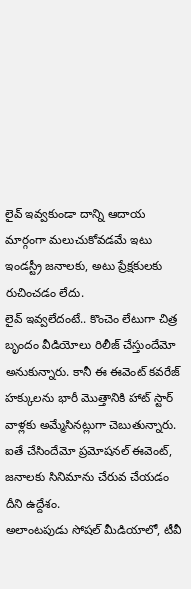లైవ్ ఇవ్వకుండా దాన్ని ఆదాయ మార్గంగా మలుచుకోవడమే ఇటు ఇండస్ట్రీ జనాలకు, అటు ప్రేక్షకులకు రుచించడం లేదు.
లైవ్ ఇవ్వలేదంటే.. కొంచెం లేటుగా చిత్ర బృందం వీడియోలు రిలీజ్ చేస్తుందేమో అనుకున్నారు. కానీ ఈ ఈవెంట్ కవరేజ్ హక్కులను భారీ మొత్తానికి హాట్ స్టార్ వాళ్లకు అమ్మేసినట్లుగా చెబుతున్నారు. ఐతే చేసిందేమో ప్రమోషనల్ ఈవెంట్, జనాలకు సినిమాను చేరువ చేయడం దీని ఉద్దేశం.
అలాంటపుడు సోషల్ మీడియాలో, టీవీ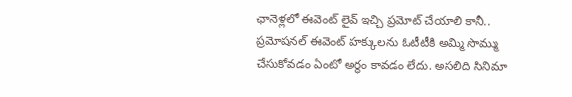ఛానెళ్లలో ఈవెంట్ లైవ్ ఇచ్చి ప్రమోట్ చేయాలి కానీ.. ప్రమోషనల్ ఈవెంట్ హక్కులను ఓటీటీకి అమ్మి సొమ్ము చేసుకోవడం ఏంటో అర్థం కావడం లేదు. అసలిది సినిమా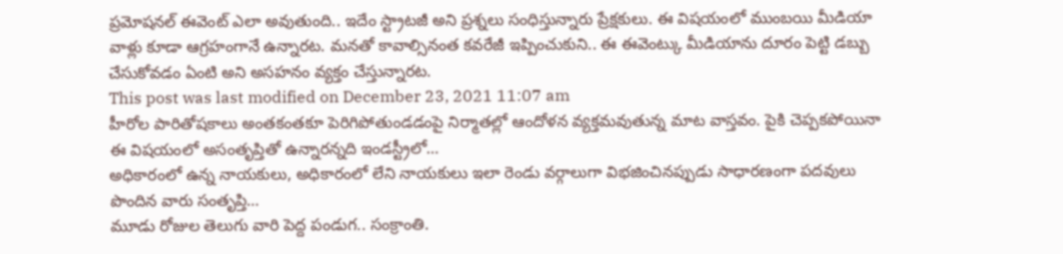ప్రమోషనల్ ఈవెంట్ ఎలా అవుతుంది.. ఇదేం స్ట్రాటజీ అని ప్రశ్నలు సంధిస్తున్నారు ప్రేక్షకులు. ఈ విషయంలో ముంబయి మీడియా వాళ్లు కూడా ఆగ్రహంగానే ఉన్నారట. మనతో కావాల్సినంత కవరేజీ ఇప్పించుకుని.. ఈ ఈవెంట్కు మీడియాను దూరం పెట్టి డబ్బు చేసుకోవడం ఏంటి అని అసహనం వ్యక్తం చేస్తున్నారట.
This post was last modified on December 23, 2021 11:07 am
హీరోల పారితోషకాలు అంతకంతకూ పెరిగిపోతుండడంపై నిర్మాతల్లో ఆందోళన వ్యక్తమవుతున్న మాట వాస్తవం. పైకి చెప్పకపోయినా ఈ విషయంలో అసంతృప్తితో ఉన్నారన్నది ఇండస్ట్రీలో…
అధికారంలో ఉన్న నాయకులు, అధికారంలో లేని నాయకులు ఇలా రెండు వర్గాలుగా విభజించినప్పుడు సాధారణంగా పదవులు పొందిన వారు సంతృప్తి…
మూడు రోజుల తెలుగు వారి పెద్ద పండుగ.. సంక్రాంతి.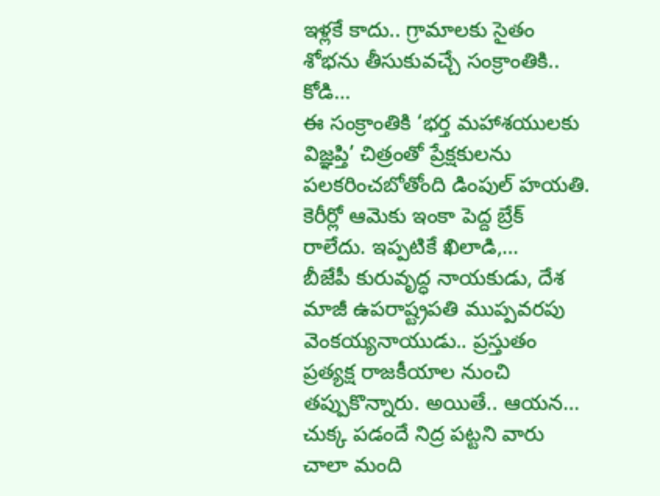ఇళ్లకే కాదు.. గ్రామాలకు సైతం శోభను తీసుకువచ్చే సంక్రాంతికి.. కోడి…
ఈ సంక్రాంతికి ‘భర్త మహాశయులకు విజ్ఞప్తి’ చిత్రంతో ప్రేక్షకులను పలకరించబోతోంది డింపుల్ హయతి. కెరీర్లో ఆమెకు ఇంకా పెద్ద బ్రేక్ రాలేదు. ఇప్పటికే ఖిలాడి,…
బీజేపీ కురువృద్ధ నాయకుడు, దేశ మాజీ ఉపరాష్ట్రపతి ముప్పవరపు వెంకయ్యనాయుడు.. ప్రస్తుతం ప్రత్యక్ష రాజకీయాల నుంచి తప్పుకొన్నారు. అయితే.. ఆయన…
చుక్క పడందే నిద్ర పట్టని వారు చాలా మంది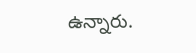ఉన్నారు.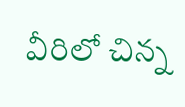వీరిలో చిన్న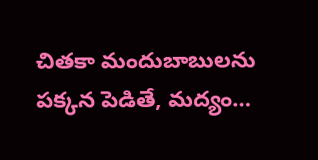చితకా మందుబాబులను పక్కన పెడితే, మద్యం…